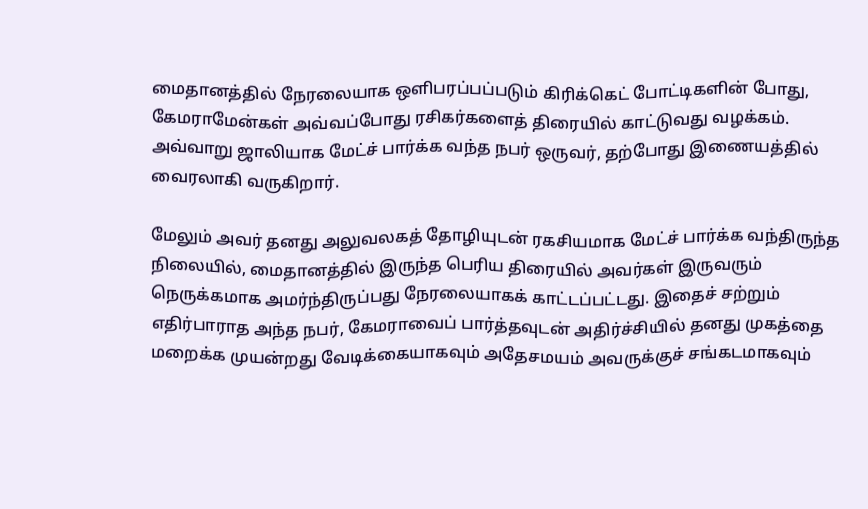மைதானத்தில் நேரலையாக ஒளிபரப்பப்படும் கிரிக்கெட் போட்டிகளின் போது, கேமராமேன்கள் அவ்வப்போது ரசிகர்களைத் திரையில் காட்டுவது வழக்கம். அவ்வாறு ஜாலியாக மேட்ச் பார்க்க வந்த நபர் ஒருவர், தற்போது இணையத்தில் வைரலாகி வருகிறார்.

மேலும் அவர் தனது அலுவலகத் தோழியுடன் ரகசியமாக மேட்ச் பார்க்க வந்திருந்த நிலையில், மைதானத்தில் இருந்த பெரிய திரையில் அவர்கள் இருவரும் நெருக்கமாக அமர்ந்திருப்பது நேரலையாகக் காட்டப்பட்டது. இதைச் சற்றும் எதிர்பாராத அந்த நபர், கேமராவைப் பார்த்தவுடன் அதிர்ச்சியில் தனது முகத்தை மறைக்க முயன்றது வேடிக்கையாகவும் அதேசமயம் அவருக்குச் சங்கடமாகவும்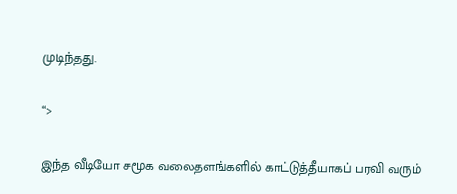முடிந்தது.

“>

இந்த வீடியோ சமூக வலைதளங்களில் காட்டுத்தீயாகப் பரவி வரும்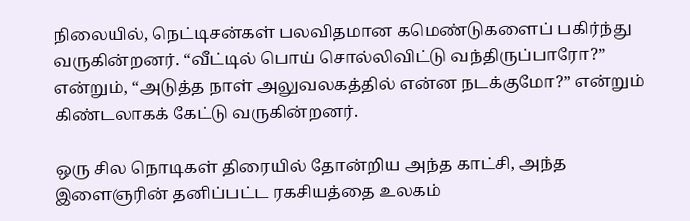நிலையில், நெட்டிசன்கள் பலவிதமான கமெண்டுகளைப் பகிர்ந்து வருகின்றனர். “வீட்டில் பொய் சொல்லிவிட்டு வந்திருப்பாரோ?” என்றும், “அடுத்த நாள் அலுவலகத்தில் என்ன நடக்குமோ?” என்றும் கிண்டலாகக் கேட்டு வருகின்றனர்.

ஒரு சில நொடிகள் திரையில் தோன்றிய அந்த காட்சி, அந்த இளைஞரின் தனிப்பட்ட ரகசியத்தை உலகம்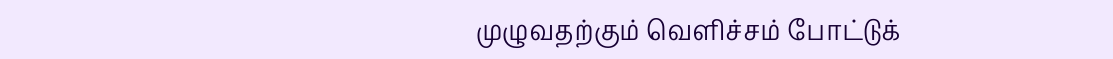முழுவதற்கும் வெளிச்சம் போட்டுக்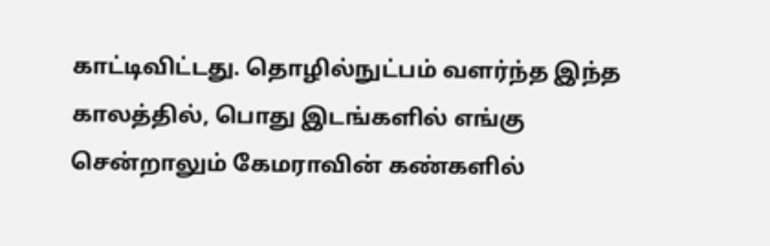காட்டிவிட்டது. தொழில்நுட்பம் வளர்ந்த இந்த காலத்தில், பொது இடங்களில் எங்கு சென்றாலும் கேமராவின் கண்களில்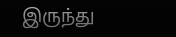இருந்து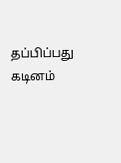தப்பிப்பது கடினம்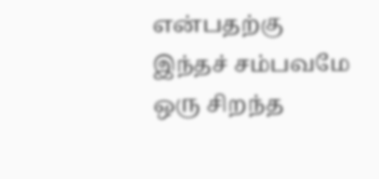என்பதற்கு இந்தச் சம்பவமே ஒரு சிறந்த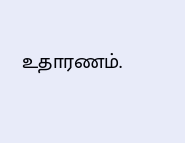உதாரணம்.